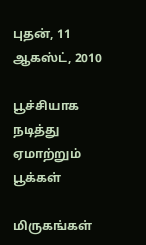புதன், 11 ஆகஸ்ட், 2010

பூச்சியாக நடித்து ஏமாற்றும் பூக்கள்

மிருகங்கள்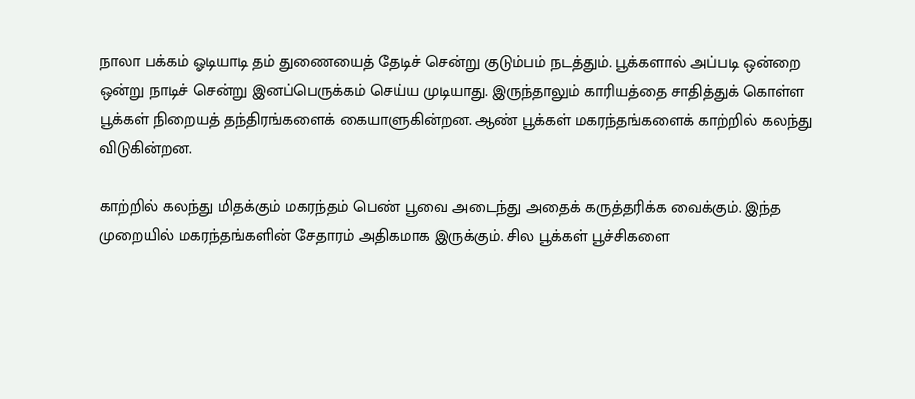நாலா பக்கம் ஓடியாடி தம் துணையைத் தேடிச் சென்று குடும்பம் நடத்தும். பூக்களால் அப்படி ஒன்றை ஒன்று நாடிச் சென்று இனப்பெருக்கம் செய்ய முடியாது. இருந்தாலும் காரியத்தை சாதித்துக் கொள்ள பூக்கள் நிறையத் தந்திரங்களைக் கையாளுகின்றன. ஆண் பூக்கள் மகரந்தங்களைக் காற்றில் கலந்து விடுகின்றன.

காற்றில் கலந்து மிதக்கும் மகரந்தம் பெண் பூவை அடைந்து அதைக் கருத்தரிக்க வைக்கும். இந்த முறையில் மகரந்தங்களின் சேதாரம் அதிகமாக இருக்கும். சில பூக்கள் பூச்சிகளை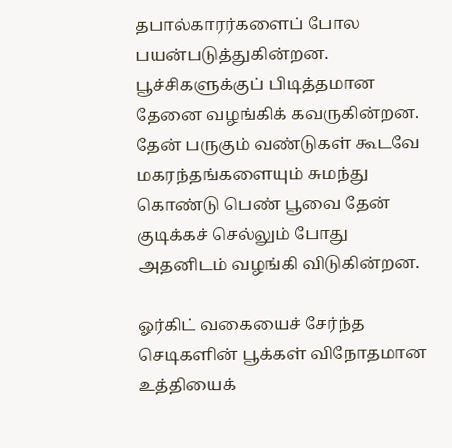தபால்காரர்களைப் போல பயன்படுத்துகின்றன. பூச்சிகளுக்குப் பிடித்தமான தேனை வழங்கிக் கவருகின்றன. தேன் பருகும் வண்டுகள் கூடவே மகரந்தங்களையும் சுமந்து கொண்டு பெண் பூவை தேன் குடிக்கச் செல்லும் போது அதனிடம் வழங்கி விடுகின்றன.

ஓர்கிட் வகையைச் சேர்ந்த செடிகளின் பூக்கள் விநோதமான உத்தியைக்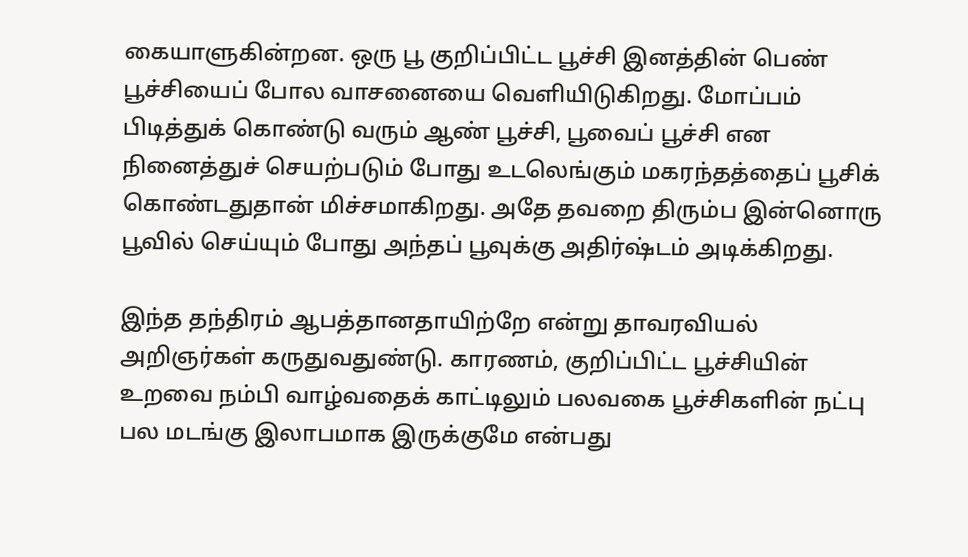கையாளுகின்றன. ஒரு பூ குறிப்பிட்ட பூச்சி இனத்தின் பெண் பூச்சியைப் போல வாசனையை வெளியிடுகிறது. மோப்பம் பிடித்துக் கொண்டு வரும் ஆண் பூச்சி, பூவைப் பூச்சி என நினைத்துச் செயற்படும் போது உடலெங்கும் மகரந்தத்தைப் பூசிக் கொண்டதுதான் மிச்சமாகிறது. அதே தவறை திரும்ப இன்னொரு பூவில் செய்யும் போது அந்தப் பூவுக்கு அதிர்ஷ்டம் அடிக்கிறது.

இந்த தந்திரம் ஆபத்தானதாயிற்றே என்று தாவரவியல் அறிஞர்கள் கருதுவதுண்டு. காரணம், குறிப்பிட்ட பூச்சியின் உறவை நம்பி வாழ்வதைக் காட்டிலும் பலவகை பூச்சிகளின் நட்பு பல மடங்கு இலாபமாக இருக்குமே என்பது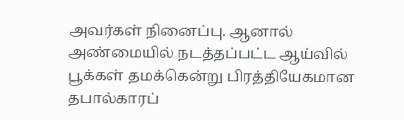அவர்கள் நினைப்பு. ஆனால் அண்மையில் நடத்தப்பட்ட ஆய்வில் பூக்கள் தமக்கென்று பிரத்தியேகமான தபால்காரப்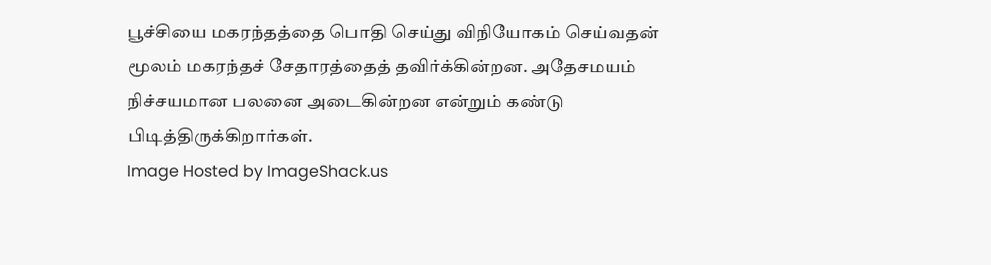பூச்சியை மகரந்தத்தை பொதி செய்து விநியோகம் செய்வதன் மூலம் மகரந்தச் சேதாரத்தைத் தவிர்க்கின்றன. அதேசமயம் நிச்சயமான பலனை அடைகின்றன என்றும் கண்டு பிடித்திருக்கிறார்கள்.
Image Hosted by ImageShack.us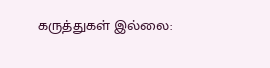கருத்துகள் இல்லை: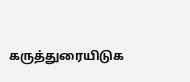கருத்துரையிடுக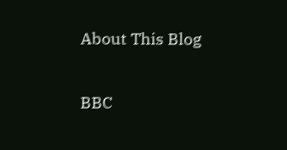About This Blog

BBC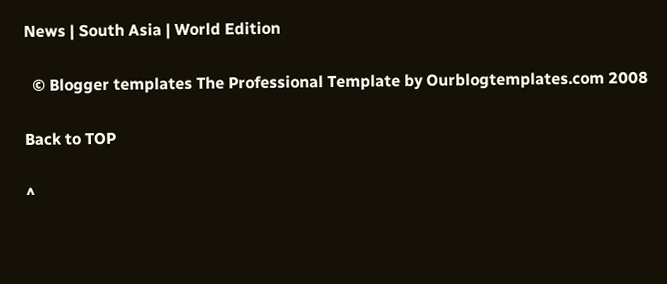News | South Asia | World Edition

  © Blogger templates The Professional Template by Ourblogtemplates.com 2008

Back to TOP

^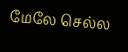மேலே செல்ல